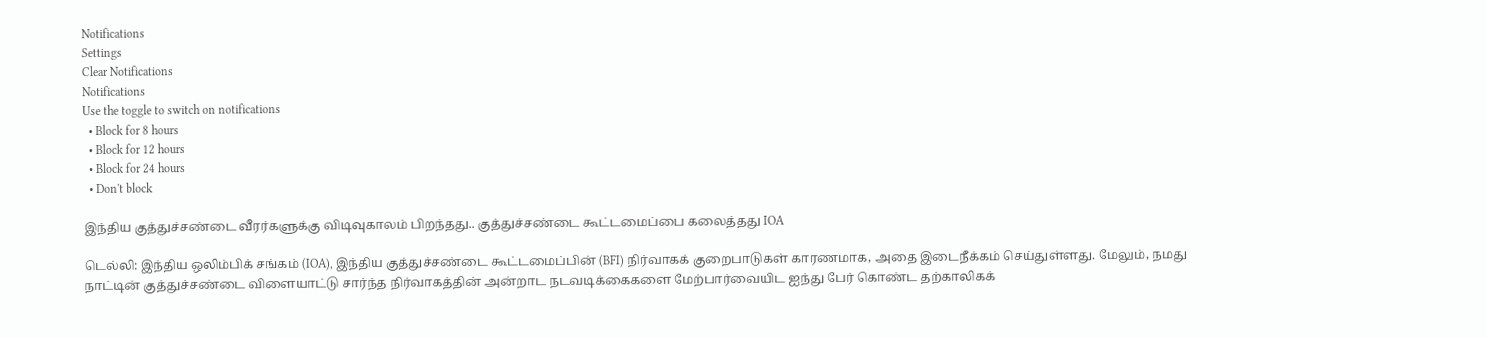Notifications
Settings
Clear Notifications
Notifications
Use the toggle to switch on notifications
  • Block for 8 hours
  • Block for 12 hours
  • Block for 24 hours
  • Don't block

இந்திய குத்துச்சண்டை வீரர்களுக்கு விடிவுகாலம் பிறந்தது.. குத்துச்சண்டை கூட்டமைப்பை கலைத்தது IOA

டெல்லி: இந்திய ஒலிம்பிக் சங்கம் (IOA), இந்திய குத்துச்சண்டை கூட்டமைப்பின் (BFI) நிர்வாகக் குறைபாடுகள் காரணமாக, அதை இடைநீக்கம் செய்துள்ளது. மேலும், நமது நாட்டின் குத்துச்சண்டை விளையாட்டு சார்ந்த நிர்வாகத்தின் அன்றாட நடவடிக்கைகளை மேற்பார்வையிட ஐந்து பேர் கொண்ட தற்காலிகக்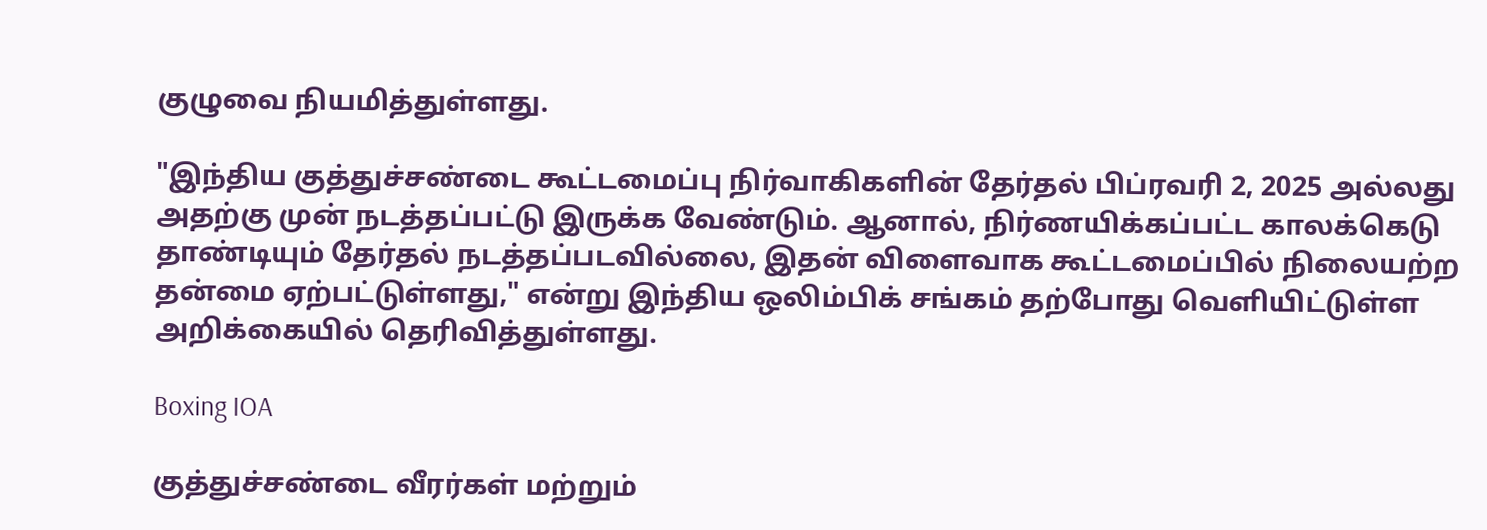குழுவை நியமித்துள்ளது.

"இந்திய குத்துச்சண்டை கூட்டமைப்பு நிர்வாகிகளின் தேர்தல் பிப்ரவரி 2, 2025 அல்லது அதற்கு முன் நடத்தப்பட்டு இருக்க வேண்டும். ஆனால், நிர்ணயிக்கப்பட்ட காலக்கெடு தாண்டியும் தேர்தல் நடத்தப்படவில்லை, இதன் விளைவாக கூட்டமைப்பில் நிலையற்ற தன்மை ஏற்பட்டுள்ளது," என்று இந்திய ஒலிம்பிக் சங்கம் தற்போது வெளியிட்டுள்ள அறிக்கையில் தெரிவித்துள்ளது.

Boxing IOA

குத்துச்சண்டை வீரர்கள் மற்றும்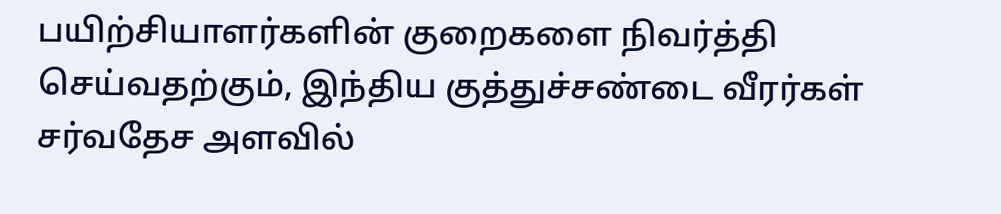பயிற்சியாளர்களின் குறைகளை நிவர்த்தி செய்வதற்கும், இந்திய குத்துச்சண்டை வீரர்கள் சர்வதேச அளவில்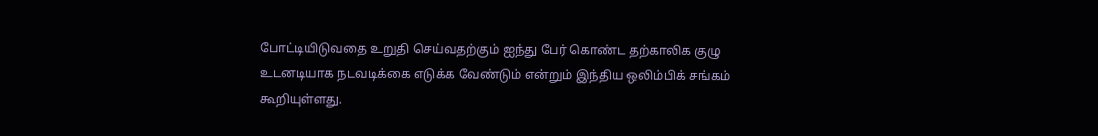போட்டியிடுவதை உறுதி செய்வதற்கும் ஐந்து பேர் கொண்ட தற்காலிக குழு உடனடியாக நடவடிக்கை எடுக்க வேண்டும் என்றும் இந்திய ஒலிம்பிக் சங்கம் கூறியுள்ளது.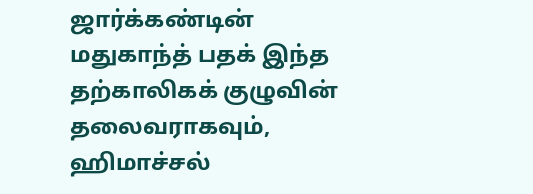ஜார்க்கண்டின் மதுகாந்த் பதக் இந்த தற்காலிகக் குழுவின் தலைவராகவும், ஹிமாச்சல்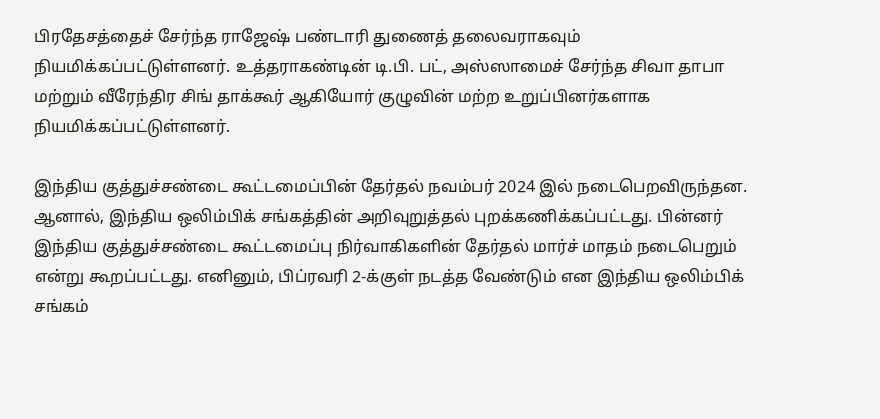பிரதேசத்தைச் சேர்ந்த ராஜேஷ் பண்டாரி துணைத் தலைவராகவும் நியமிக்கப்பட்டுள்ளனர். உத்தராகண்டின் டி.பி. பட், அஸ்ஸாமைச் சேர்ந்த சிவா தாபா மற்றும் வீரேந்திர சிங் தாக்கூர் ஆகியோர் குழுவின் மற்ற உறுப்பினர்களாக நியமிக்கப்பட்டுள்ளனர்.

இந்திய குத்துச்சண்டை கூட்டமைப்பின் தேர்தல் நவம்பர் 2024 இல் நடைபெறவிருந்தன. ஆனால், இந்திய ஒலிம்பிக் சங்கத்தின் அறிவுறுத்தல் புறக்கணிக்கப்பட்டது. பின்னர் இந்திய குத்துச்சண்டை கூட்டமைப்பு நிர்வாகிகளின் தேர்தல் மார்ச் மாதம் நடைபெறும் என்று கூறப்பட்டது. எனினும், பிப்ரவரி 2-க்குள் நடத்த வேண்டும் என இந்திய ஒலிம்பிக் சங்கம்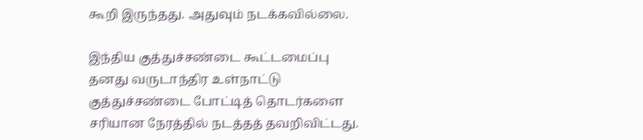கூறி இருந்தது. அதுவும் நடக்கவில்லை.

இந்திய குத்துச்சண்டை கூட்டமைப்பு தனது வருடாந்திர உள்நாட்டு குத்துச்சண்டை போட்டித் தொடர்களை சரியான நேரத்தில் நடத்தத் தவறிவிட்டது.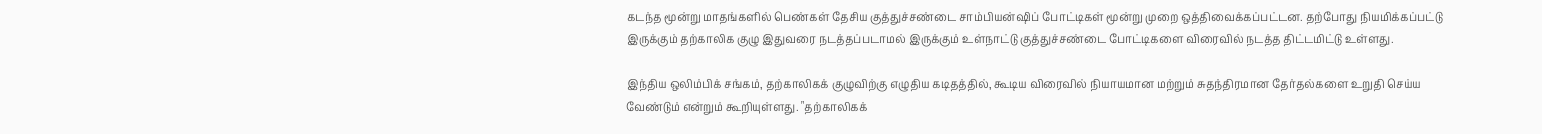கடந்த மூன்று மாதங்களில் பெண்கள் தேசிய குத்துச்சண்டை சாம்பியன்ஷிப் போட்டிகள் மூன்று முறை ஒத்திவைக்கப்பட்டன. தற்போது நியமிக்கப்பட்டு இருக்கும் தற்காலிக குழு இதுவரை நடத்தப்படாமல் இருக்கும் உள்நாட்டு குத்துச்சண்டை போட்டிகளை விரைவில் நடத்த திட்டமிட்டு உள்ளது.

இந்திய ஒலிம்பிக் சங்கம், தற்காலிகக் குழுவிற்கு எழுதிய கடிதத்தில், கூடிய விரைவில் நியாயமான மற்றும் சுதந்திரமான தேர்தல்களை உறுதி செய்ய வேண்டும் என்றும் கூறியுள்ளது. "தற்காலிகக்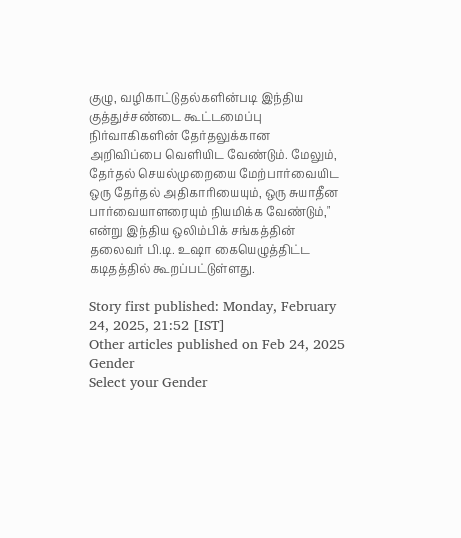குழு, வழிகாட்டுதல்களின்படி இந்திய குத்துச்சண்டை கூட்டமைப்பு நிர்வாகிகளின் தேர்தலுக்கான அறிவிப்பை வெளியிட வேண்டும். மேலும், தேர்தல் செயல்முறையை மேற்பார்வையிட ஒரு தேர்தல் அதிகாரியையும், ஒரு சுயாதீன பார்வையாளரையும் நியமிக்க வேண்டும்," என்று இந்திய ஒலிம்பிக் சங்கத்தின் தலைவர் பி.டி. உஷா கையெழுத்திட்ட கடிதத்தில் கூறப்பட்டுள்ளது.

Story first published: Monday, February 24, 2025, 21:52 [IST]
Other articles published on Feb 24, 2025
Gender
Select your Gender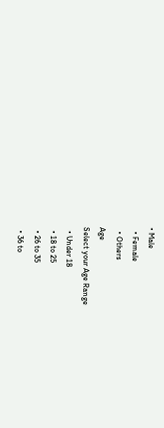• Male
  • Female
  • Others
Age
Select your Age Range
  • Under 18
  • 18 to 25
  • 26 to 35
  • 36 to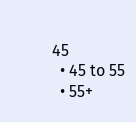45
  • 45 to 55
  • 55+